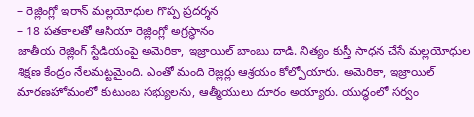– రెజ్లింగ్లో ఇరాన్ మల్లయోధుల గొప్ప ప్రదర్శన
– 18 పతకాలతో ఆసియా రెజ్లింగ్లో అగ్రస్థానం
జాతీయ రెజ్లింగ్ స్టేడియంపై అమెరికా, ఇజ్రాయిల్ బాంబు దాడి. నిత్యం కుస్తీ సాధన చేసే మల్లయోధుల శిక్షణ కేంద్రం నేలమట్టమైంది. ఎంతో మంది రెజ్లర్లు ఆశ్రయం కోల్పోయారు. అమెరికా, ఇజ్రాయిల్ మారణహోమంలో కుటుంబ సభ్యులను, ఆత్మీయులు దూరం అయ్యారు. యుద్ధంలో సర్వం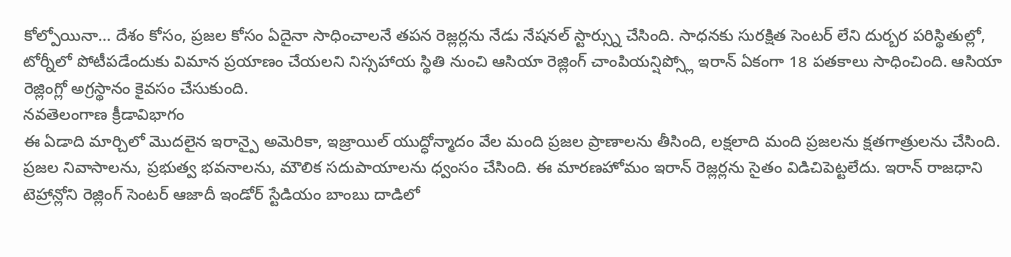కోల్పోయినా… దేశం కోసం, ప్రజల కోసం ఏదైనా సాధించాలనే తపన రెజ్లర్లను నేడు నేషనల్ స్టార్స్ను చేసింది. సాధనకు సురక్షిత సెంటర్ లేని దుర్బర పరిస్థితుల్లో, టోర్నీలో పోటీపడేందుకు విమాన ప్రయాణం చేయలని నిస్సహాయ స్థితి నుంచి ఆసియా రెజ్లింగ్ చాంపియన్షిప్స్లో ఇరాన్ ఏకంగా 18 పతకాలు సాధించింది. ఆసియా రెజ్లింగ్లో అగ్రస్థానం కైవసం చేసుకుంది.
నవతెలంగాణ క్రీడావిభాగం
ఈ ఏడాది మార్చిలో మొదలైన ఇరాన్పై అమెరికా, ఇజ్రాయిల్ యుద్ధోన్మాదం వేల మంది ప్రజల ప్రాణాలను తీసింది, లక్షలాది మంది ప్రజలను క్షతగాత్రులను చేసింది. ప్రజల నివాసాలను, ప్రభుత్వ భవనాలను, మౌలిక సదుపాయాలను ధ్వంసం చేసింది. ఈ మారణహోమం ఇరాన్ రెజ్లర్లను సైతం విడిచిపెట్టలేదు. ఇరాన్ రాజధాని టెహ్రాన్లోని రెజ్లింగ్ సెంటర్ ఆజాదీ ఇండోర్ స్టేడియం బాంబు దాడిలో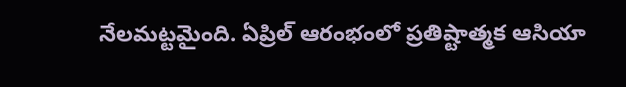నేలమట్టమైంది. ఏప్రిల్ ఆరంభంలో ప్రతిష్టాత్మక ఆసియా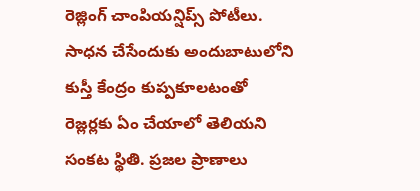రెజ్లింగ్ చాంపియన్షిప్స్ పోటీలు. సాధన చేసేందుకు అందుబాటులోని కుస్తీ కేంద్రం కుప్పకూలటంతో రెజ్లర్లకు ఏం చేయాలో తెలియని సంకట స్థితి. ప్రజల ప్రాణాలు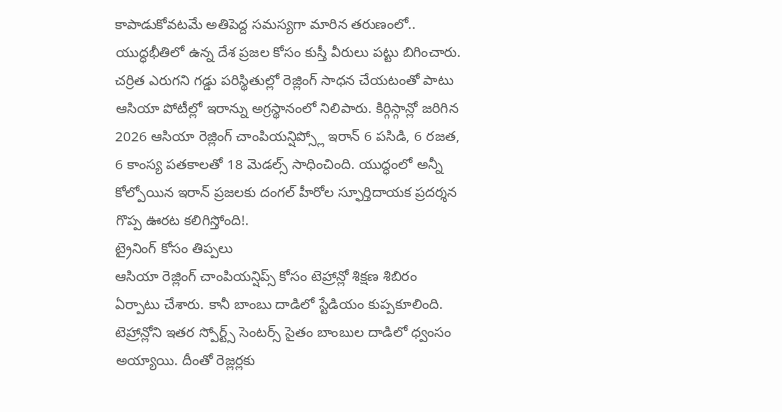కాపాడుకోవటమే అతిపెద్ద సమస్యగా మారిన తరుణంలో.. యుద్ధభీతిలో ఉన్న దేశ ప్రజల కోసం కుస్తీ వీరులు పట్టు బిగించారు. చర్రిత ఎరుగని గడ్డు పరిస్థితుల్లో రెజ్లింగ్ సాధన చేయటంతో పాటు ఆసియా పోటీల్లో ఇరాన్ను అగ్రస్థానంలో నిలిపారు. కిర్గిస్గాన్లో జరిగిన 2026 ఆసియా రెజ్లింగ్ చాంపియన్షిప్స్లో ఇరాన్ 6 పసిడి, 6 రజత, 6 కాంస్య పతకాలతో 18 మెడల్స్ సాధించింది. యుద్ధంలో అన్నీ కోల్పోయిన ఇరాన్ ప్రజలకు దంగల్ హీరోల స్ఫూర్తిదాయక ప్రదర్శన గొప్ప ఊరట కలిగిస్తోంది!.
ట్రైనింగ్ కోసం తిప్పలు
ఆసియా రెజ్లింగ్ చాంపియన్షిప్స్ కోసం టెహ్రాన్లో శిక్షణ శిబిరం ఏర్పాటు చేశారు. కానీ బాంబు దాడిలో స్టేడియం కుప్పకూలింది. టెహ్రాన్లోని ఇతర స్పోర్ట్స్ సెంటర్స్ సైతం బాంబుల దాడిలో ధ్వంసం అయ్యాయి. దీంతో రెజ్లర్లకు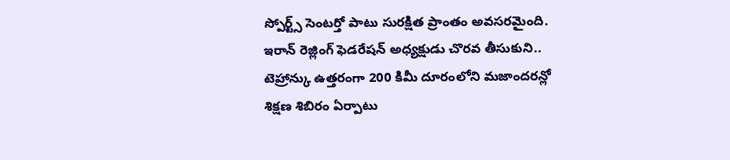స్పోర్ట్స్ సెంటర్తో పాటు సురక్షిత ప్రాంతం అవసరమైంది. ఇరాన్ రెజ్లింగ్ ఫెడరేషన్ అధ్యక్షుడు చొరవ తీసుకుని.. టెహ్రాన్కు ఉత్తరంగా 200 కిమీ దూరంలోని మజాందరన్లో శిక్షణ శిబిరం ఏర్పాటు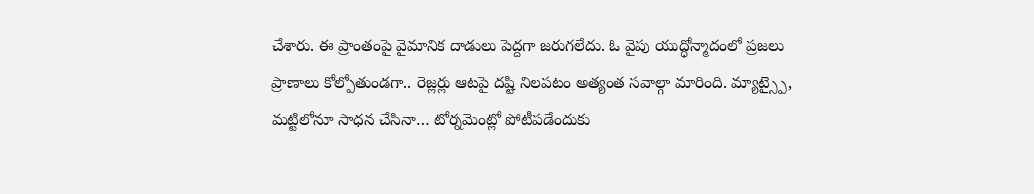చేశారు. ఈ ప్రాంతంపై వైమానిక దాడులు పెద్దగా జరుగలేదు. ఓ వైపు యుద్ధోన్మాదంలో ప్రజలు ప్రాణాలు కోల్పోతుండగా.. రెజ్లర్లు ఆటపై దష్టి నిలపటం అత్యంత సవాల్గా మారింది. మ్యాట్స్పై, మట్టిలోనూ సాధన చేసినా… టోర్నమెంట్లో పోటీపడేందుకు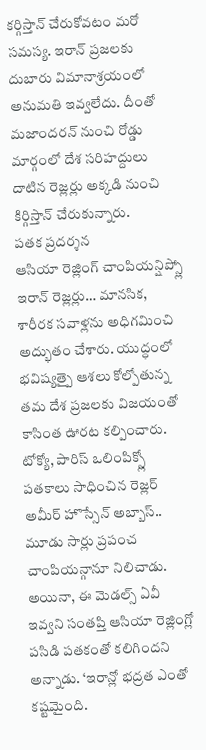కర్గిస్తాన్ చేరుకోవటం మరో సమస్య. ఇరాన్ ప్రజలకు దుబారు విమానాశ్రయంలో అనుమతి ఇవ్వలేదు. దీంతో మజాందరన్ నుంచి రోడ్డు మార్గంలో దేశ సరిహద్దులు దాటిన రెజ్లర్లు అక్కడి నుంచి కిర్గిస్తాన్ చేరుకున్నారు.
పతక ప్రదర్శన
ఆసియా రెజ్లింగ్ చాంపియన్షిప్స్లో ఇరాన్ రెజ్లర్లు… మానసిక, శారీరక సవాళ్లను అధిగమించి అద్భుతం చేశారు. యుద్ధంలో భవిష్యత్పై ఆశలు కోల్పోతున్న తమ దేశ ప్రజలకు విజయంతో కాసింత ఊరట కల్పించారు. టోక్యో, పారిస్ ఒలింపిక్స్లో పతకాలు సాధించిన రెజ్లర్ అమీర్ హొస్సేన్ అబ్బాస్.. మూడు సార్లు ప్రపంచ చాంపియన్గానూ నిలిచాడు. అయినా, ఈ మెడల్స్ ఏవీ ఇవ్వని సంతప్తి ఆసియా రెజ్లింగ్లో పసిడి పతకంతో కలిగిందని అన్నాడు. ‘ఇరాన్లో భద్రత ఎంతో కష్టమైంది.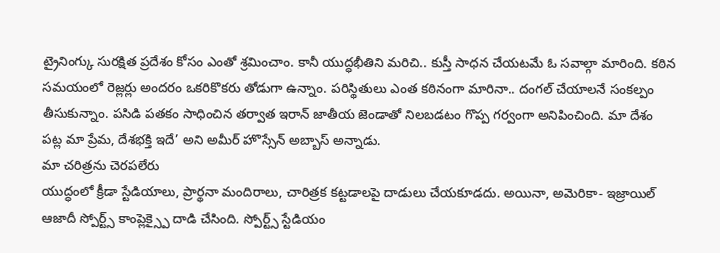ట్రైనింగ్కు సురక్షిత ప్రదేశం కోసం ఎంతో శ్రమించాం. కానీ యుద్ధభీతిని మరిచి.. కుస్తీ సాధన చేయటమే ఓ సవాల్గా మారింది. కఠిన సమయంలో రెజ్లర్లు అందరం ఒకరికొకరు తోడుగా ఉన్నాం. పరిస్థితులు ఎంత కఠినంగా మారినా.. దంగల్ చేయాలనే సంకల్పం తీసుకున్నాం. పసిడి పతకం సాధించిన తర్వాత ఇరాన్ జాతీయ జెండాతో నిలబడటం గొప్ప గర్వంగా అనిపించింది. మా దేశం పట్ల మా ప్రేమ, దేశభక్తి ఇదే’ అని అమీర్ హొస్సేన్ అబ్బాస్ అన్నాడు.
మా చరిత్రను చెరపలేరు
యుద్ధంలో క్రీడా స్టేడియాలు, ప్రార్థనా మందిరాలు, చారిత్రక కట్టడాలపై దాడులు చేయకూడదు. అయినా, అమెరికా- ఇజ్రాయిల్ ఆజాదీ స్పోర్ట్స్ కాంప్లెక్స్పై దాడి చేసింది. స్పోర్ట్స్ స్టేడియం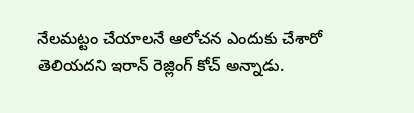నేలమట్టం చేయాలనే ఆలోచన ఎందుకు చేశారో తెలియదని ఇరాన్ రెజ్లింగ్ కోచ్ అన్నాడు.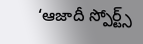‘ఆజాదీ స్పోర్ట్స్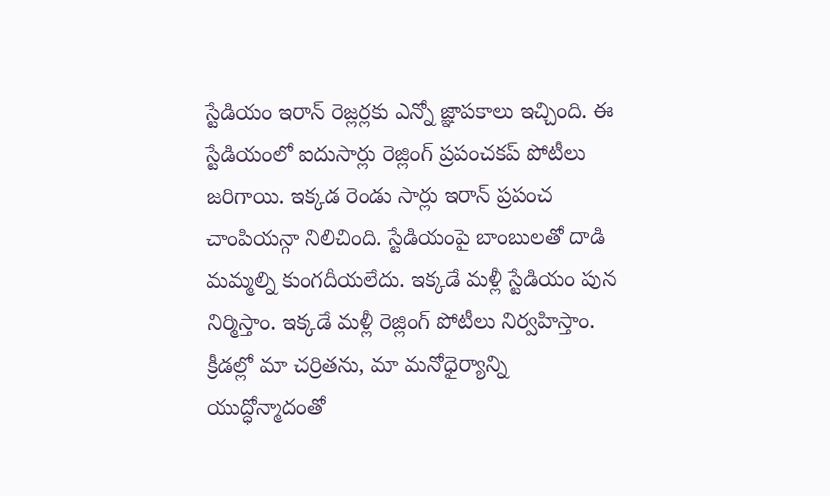స్టేడియం ఇరాన్ రెజ్లర్లకు ఎన్నో జ్ఞాపకాలు ఇచ్చింది. ఈ స్టేడియంలో ఐదుసార్లు రెజ్లింగ్ ప్రపంచకప్ పోటీలు జరిగాయి. ఇక్కడ రెండు సార్లు ఇరాన్ ప్రపంచ చాంపియన్గా నిలిచింది. స్టేడియంపై బాంబులతో దాడి మమ్మల్ని కుంగదీయలేదు. ఇక్కడే మళ్లీ స్టేడియం పున నిర్మిస్తాం. ఇక్కడే మళ్లీ రెజ్లింగ్ పోటీలు నిర్వహిస్తాం. క్రీడల్లో మా చర్రితను, మా మనోధైర్యాన్ని యుద్ధోన్మాదంతో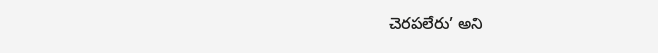చెరపలేరు’ అని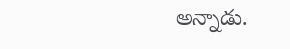అన్నాడు.